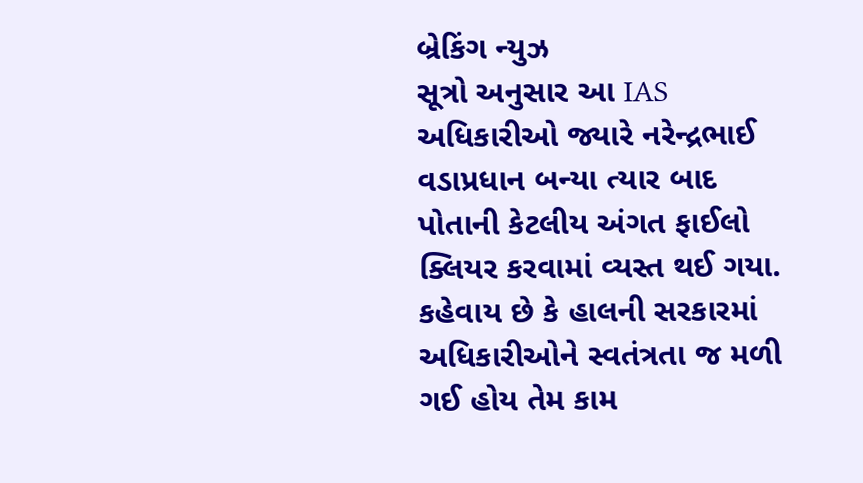બ્રેકિંગ ન્યુઝ
સૂત્રો અનુસાર આ IAS અધિકારીઓ જ્યારે નરેન્દ્રભાઈ વડાપ્રધાન બન્યા ત્યાર બાદ પોતાની કેટલીય અંગત ફાઈલો ક્લિયર કરવામાં વ્યસ્ત થઈ ગયા. કહેવાય છે કે હાલની સરકારમાં અધિકારીઓને સ્વતંત્રતા જ મળી ગઈ હોય તેમ કામ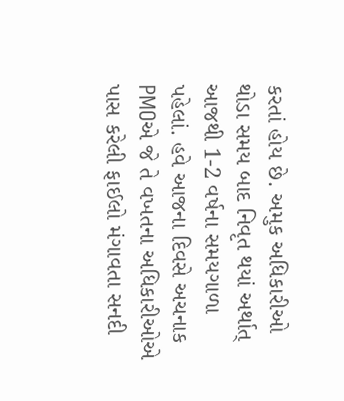કરતાં હોય છે. અમુક અધિકારીઓ થોડા સમય બાદ નિવૃત થયાં અર્થાત્ આજથી 1-2 વર્ષના સમયગાળા પહેલાં. હવે આજના દિવસે અચનાક PMOએ જે તે વખતના અધિકારીઓએ પાસ કરેલી ફાઈલો મંગાવતા સનદી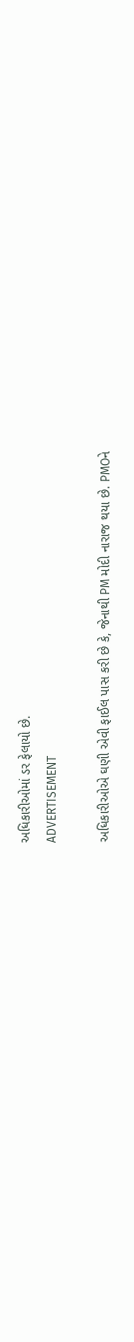અધિકારીઓમાં ડર ફેલાયો છે.
ADVERTISEMENT

અધિકારીઓએ ઘણી એવી ફાઈલ પાસ કરી છે કે, જેનાથી PM મોદી નારાજ થયા છે. PMOને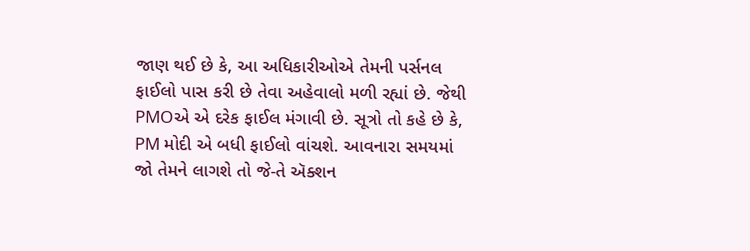જાણ થઈ છે કે, આ અધિકારીઓએ તેમની પર્સનલ ફાઈલો પાસ કરી છે તેવા અહેવાલો મળી રહ્યાં છે. જેથી PMOએ એ દરેક ફાઈલ મંગાવી છે. સૂત્રો તો કહે છે કે, PM મોદી એ બધી ફાઈલો વાંચશે. આવનારા સમયમાં જો તેમને લાગશે તો જે-તે ઍક્શન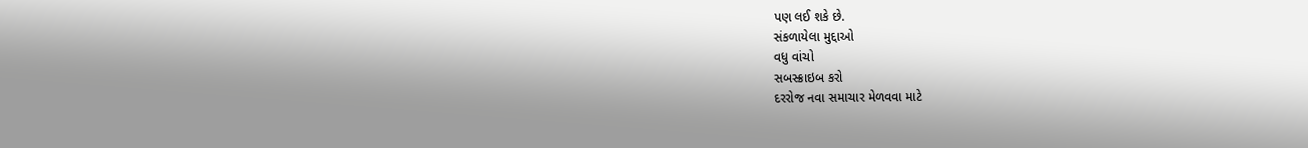પણ લઈ શકે છે.
સંકળાયેલા મુદ્દાઓ
વધુ વાંચો
સબસ્ક્રાઇબ કરો
દરરોજ નવા સમાચાર મેળવવા માટે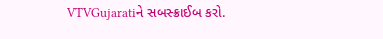VTVGujaratiને સબસ્ક્રાઈબ કરો.